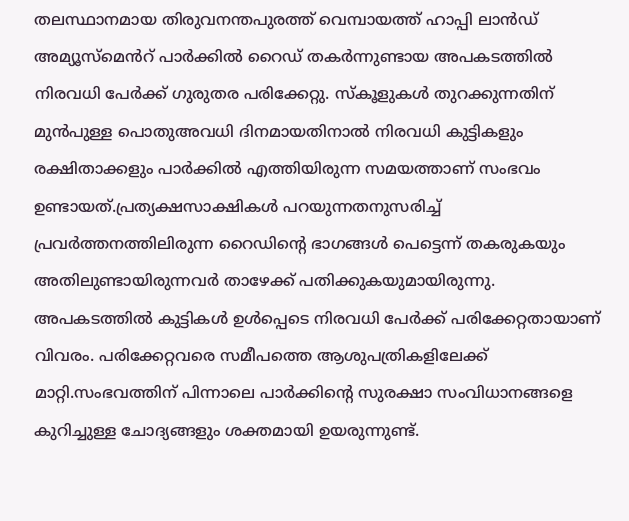തലസ്ഥാനമായ തിരുവനന്തപുരത്ത് വെമ്പായത്ത് ഹാപ്പി ലാൻഡ് അമ്യൂസ്മെൻറ് പാർക്കിൽ റൈഡ് തകർന്നുണ്ടായ അപകടത്തിൽ നിരവധി പേർക്ക് ഗുരുതര പരിക്കേറ്റു. സ്കൂളുകൾ തുറക്കുന്നതിന് മുൻപുള്ള പൊതുഅവധി ദിനമായതിനാൽ നിരവധി കുട്ടികളും രക്ഷിതാക്കളും പാർക്കിൽ എത്തിയിരുന്ന സമയത്താണ് സംഭവം ഉണ്ടായത്.പ്രത്യക്ഷസാക്ഷികൾ പറയുന്നതനുസരിച്ച് പ്രവർത്തനത്തിലിരുന്ന റൈഡിന്റെ ഭാഗങ്ങൾ പെട്ടെന്ന് തകരുകയും അതിലുണ്ടായിരുന്നവർ താഴേക്ക് പതിക്കുകയുമായിരുന്നു.
അപകടത്തിൽ കുട്ടികൾ ഉൾപ്പെടെ നിരവധി പേർക്ക് പരിക്കേറ്റതായാണ് വിവരം. പരിക്കേറ്റവരെ സമീപത്തെ ആശുപത്രികളിലേക്ക് മാറ്റി.സംഭവത്തിന് പിന്നാലെ പാർക്കിന്റെ സുരക്ഷാ സംവിധാനങ്ങളെ കുറിച്ചുള്ള ചോദ്യങ്ങളും ശക്തമായി ഉയരുന്നുണ്ട്.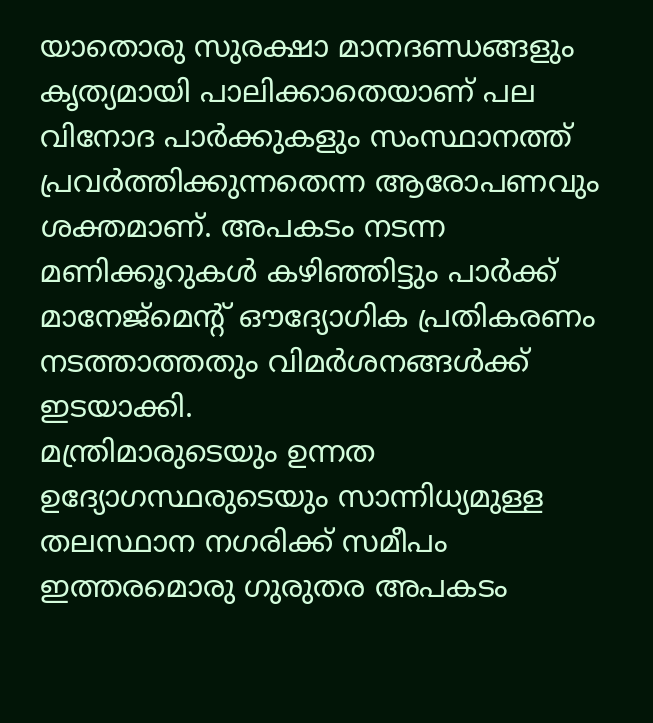യാതൊരു സുരക്ഷാ മാനദണ്ഡങ്ങളും കൃത്യമായി പാലിക്കാതെയാണ് പല വിനോദ പാർക്കുകളും സംസ്ഥാനത്ത് പ്രവർത്തിക്കുന്നതെന്ന ആരോപണവും ശക്തമാണ്. അപകടം നടന്ന മണിക്കൂറുകൾ കഴിഞ്ഞിട്ടും പാർക്ക് മാനേജ്മെന്റ് ഔദ്യോഗിക പ്രതികരണം നടത്താത്തതും വിമർശനങ്ങൾക്ക് ഇടയാക്കി.
മന്ത്രിമാരുടെയും ഉന്നത ഉദ്യോഗസ്ഥരുടെയും സാന്നിധ്യമുള്ള തലസ്ഥാന നഗരിക്ക് സമീപം ഇത്തരമൊരു ഗുരുതര അപകടം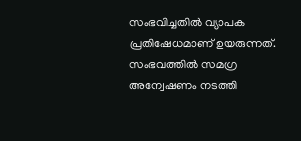സംഭവിച്ചതിൽ വ്യാപക പ്രതിഷേധമാണ് ഉയരുന്നത്. സംഭവത്തിൽ സമഗ്ര അന്വേഷണം നടത്തി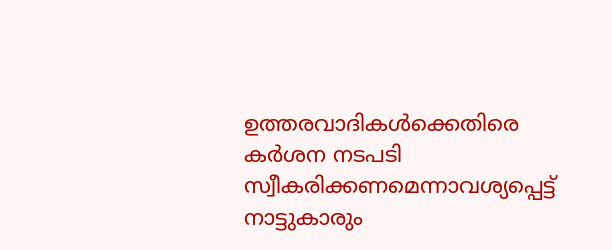ഉത്തരവാദികൾക്കെതിരെ കർശന നടപടി സ്വീകരിക്കണമെന്നാവശ്യപ്പെട്ട് നാട്ടുകാരും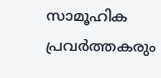സാമൂഹിക പ്രവർത്തകരും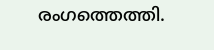രംഗത്തെത്തി.